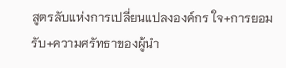สูตรลับแห่งการเปลี่ยนแปลงองค์กร ใจ+การยอมรับ+ความศรัทธาของผู้นำ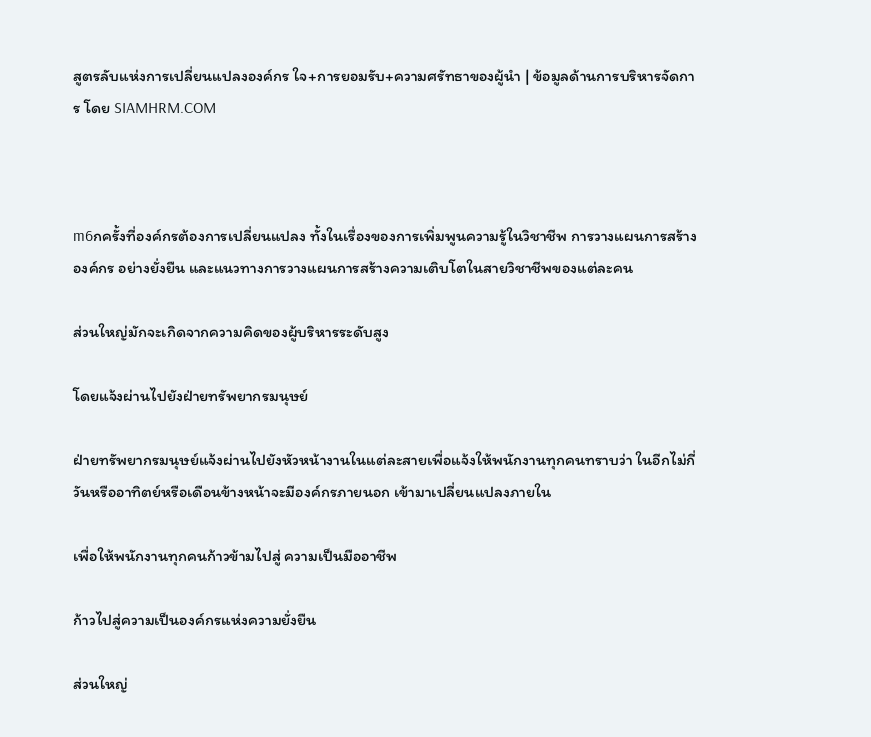สูตรลับแห่งการเปลี่ยนแปลงองค์กร ใจ+การยอมรับ+ความศรัทธาของผู้นำ | ข้อมูลด้านการบริหารจัดการ โดย SIAMHRM.COM



m6กครั้งที่องค์กรต้องการเปลี่ยนแปลง ทั้งในเรื่องของการเพิ่มพูนความรู้ในวิชาชีพ การวางแผนการสร้างองค์กร อย่างยั่งยืน และแนวทางการวางแผนการสร้างความเติบโตในสายวิชาชีพของแต่ละคน

ส่วนใหญ่มักจะเกิดจากความคิดของผู้บริหารระดับสูง

โดยแจ้งผ่านไปยังฝ่ายทรัพยากรมนุษย์

ฝ่ายทรัพยากรมนุษย์แจ้งผ่านไปยังหัวหน้างานในแต่ละสายเพื่อแจ้งให้พนักงานทุกคนทราบว่า ในอีกไม่กี่วันหรืออาทิตย์หรือเดือนข้างหน้าจะมีองค์กรภายนอก เข้ามาเปลี่ยนแปลงภายใน

เพื่อให้พนักงานทุกคนก้าวข้ามไปสู่ ความเป็นมืออาชีพ

ก้าวไปสู่ความเป็นองค์กรแห่งความยั่งยืน

ส่วนใหญ่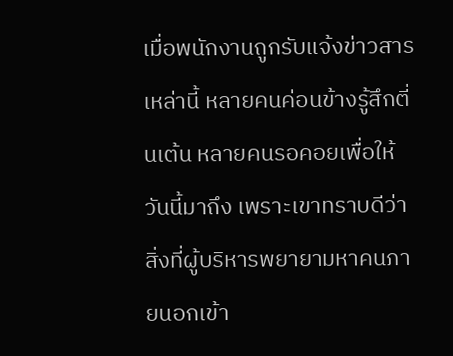เมื่อพนักงานถูกรับแจ้งข่าวสารเหล่านี้ หลายคนค่อนข้างรู้สึกตี่นเต้น หลายคนรอคอยเพื่อให้วันนี้มาถึง เพราะเขาทราบดีว่าสิ่งที่ผู้บริหารพยายามหาคนภายนอกเข้า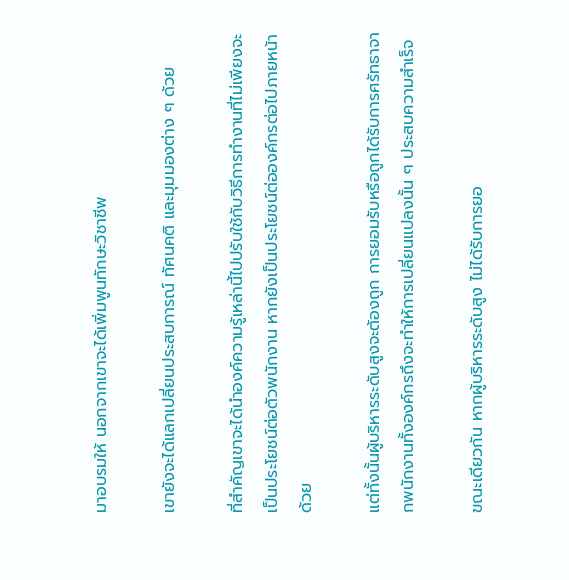มาอบรมให้ นอกจากเขาจะได้เพิ่มพูนทักษะวิชาชีพ

เขายังจะได้แลกเปลี่ยนประสบการณ์ ทัศนคติ และมุมมองต่าง ๆ ด้วย

ที่สำคัญเขาจะได้นำองค์ความรู้เหล่านี้ไปปรับใช้กับวิธีการทำงานที่ไม่เพียงจะเป็นประโยชน์ต่อตัวพนักงาน หากยังเป็นประโยชน์ต่อองค์กรต่อไปภายหน้าด้วย

แต่ทั้งนั้นผู้บริหารระดับสูงจะต้องถูก การยอมรับหรือถูกได้รับการศรัทธาจากพนักงานทั้งองค์กรถึงจะทำให้การเปลี่ยนแปลงนั้น ๆ ประสบความสำเร็จ

ขณะเดียวกัน หากผู้บริหารระดับสูง ไม่ได้รับการยอ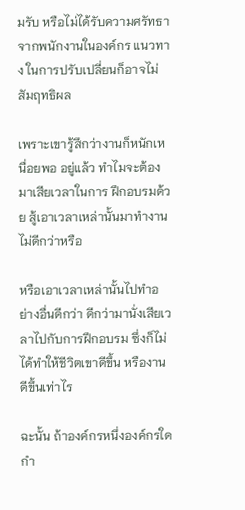มรับ หรือไม่ได้รับความศรัทธาจากพนักงานในองค์กร แนวทาง ในการปรับเปลี่ยนก็อาจไม่สัมฤทธิผล

เพราะเขารู้สึกว่างานก็หนักเหนื่อยพอ อยู่แล้ว ทำไมจะต้องมาเสียเวลาในการ ฝึกอบรมด้วย สู้เอาเวลาเหล่านั้นมาทำงานไม่ดีกว่าหรือ

หรือเอาเวลาเหล่านั้นไปทำอย่างอื่นดีกว่า ดีกว่ามานั่งเสียเวลาไปกับการฝึกอบรม ซึ่งก็ไม่ได้ทำให้ชีวิตเขาดีขึ้น หรืองานดีขึ้นเท่าไร

ฉะนั้น ถ้าองค์กรหนึ่งองค์กรใดกำ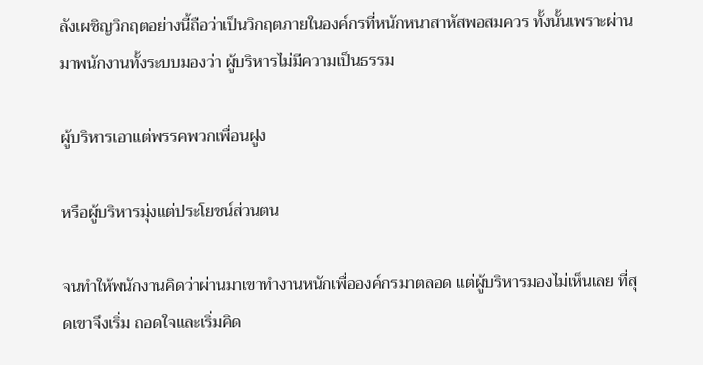ลังเผชิญวิกฤตอย่างนี้ถือว่าเป็นวิกฤตภายในองค์กรที่หนักหนาสาหัสพอสมควร ทั้งนั้นเพราะผ่านมาพนักงานทั้งระบบมองว่า ผู้บริหารไม่มีความเป็นธรรม

ผู้บริหารเอาแต่พรรคพวกเพื่อนฝูง

หรือผู้บริหารมุ่งแต่ประโยชน์ส่วนตน

จนทำให้พนักงานคิดว่าผ่านมาเขาทำงานหนักเพื่อองค์กรมาตลอด แต่ผู้บริหารมองไม่เห็นเลย ที่สุดเขาจึงเริ่ม ถอดใจและเริ่มคิด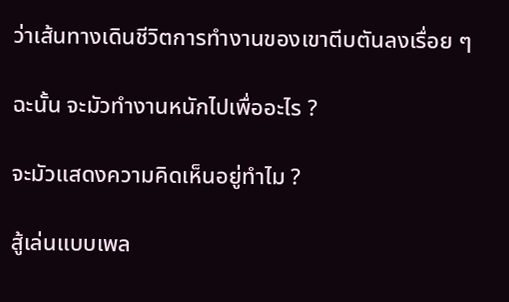ว่าเส้นทางเดินชีวิตการทำงานของเขาตีบตันลงเรื่อย ๆ

ฉะนั้น จะมัวทำงานหนักไปเพื่ออะไร ?

จะมัวแสดงความคิดเห็นอยู่ทำไม ?

สู้เล่นแบบเพล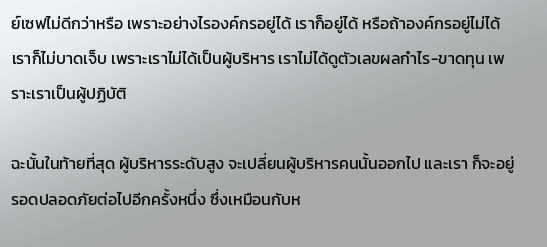ย์เซฟไม่ดีกว่าหรือ เพราะอย่างไรองค์กรอยู่ได้ เราก็อยู่ได้ หรือถ้าองค์กรอยู่ไม่ได้ เราก็ไม่บาดเจ็บ เพราะเราไม่ได้เป็นผู้บริหาร เราไม่ได้ดูตัวเลขผลกำไร-ขาดทุน เพราะเราเป็นผู้ปฏิบัติ

ฉะนั้นในท้ายที่สุด ผู้บริหารระดับสูง จะเปลี่ยนผู้บริหารคนนั้นออกไป และเรา ก็จะอยู่รอดปลอดภัยต่อไปอีกครั้งหนึ่ง ซึ่งเหมือนกับห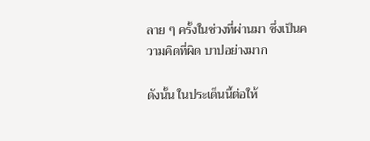ลาย ๆ ครั้งในช่วงที่ผ่านมา ซึ่งเป็นความคิดที่ผิด บาปอย่างมาก

ดังนั้น ในประเด็นนี้ต่อให้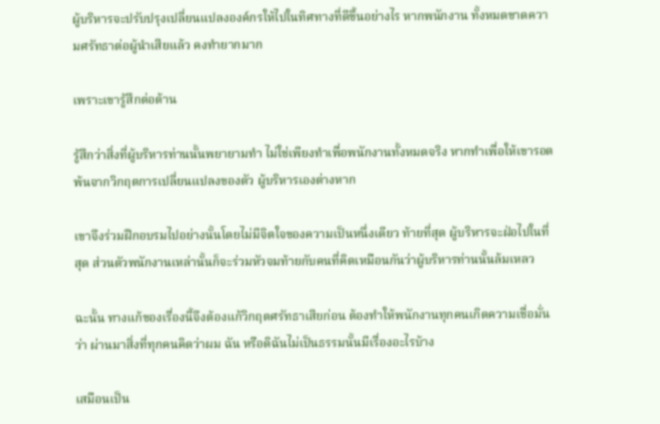ผู้บริหารจะปรับปรุงเปลี่ยนแปลงองค์กรให้ไปในทิศทางที่ดีขึ้นอย่างไร หากพนักงาน ทั้งหมดขาดความศรัทธาต่อผู้นำเสียแล้ว คงทำยากมาก

เพราะเขารู้สึกต่อต้าน

รู้สึกว่าสิ่งที่ผู้บริหารท่านนั้นพยายามทำ ไม่ใช่เพียงทำเพื่อพนักงานทั้งหมดจริง หากทำเพื่อให้เขารอดพ้นจากวิกฤตการเปลี่ยนแปลงของตัว ผู้บริหารเองต่างหาก

เขาจึงร่วมฝึกอบรมไปอย่างนั้นโดยไม่มีจิตใจของความเป็นหนึ่งเดียว ท้ายที่สุด ผู้บริหารจะฝ่อไปในที่สุด ส่วนตัวพนักงานเหล่านั้นก็จะร่วมหัวจมท้ายกับคนที่คิดเหมือนกันว่าผู้บริหารท่านนั้นล้มเหลว

ฉะนั้น ทางแก้ของเรื่องนี้จึงต้องแก้วิกฤตศรัทธาเสียก่อน ต้องทำให้พนักงานทุกคนเกิดความเชื่อมั่นว่า ผ่านมาสิ่งที่ทุกคนคิดว่าผม ฉัน หรือดิฉันไม่เป็นธรรมนั้นมีเรื่องอะไรบ้าง

เสมือนเป็น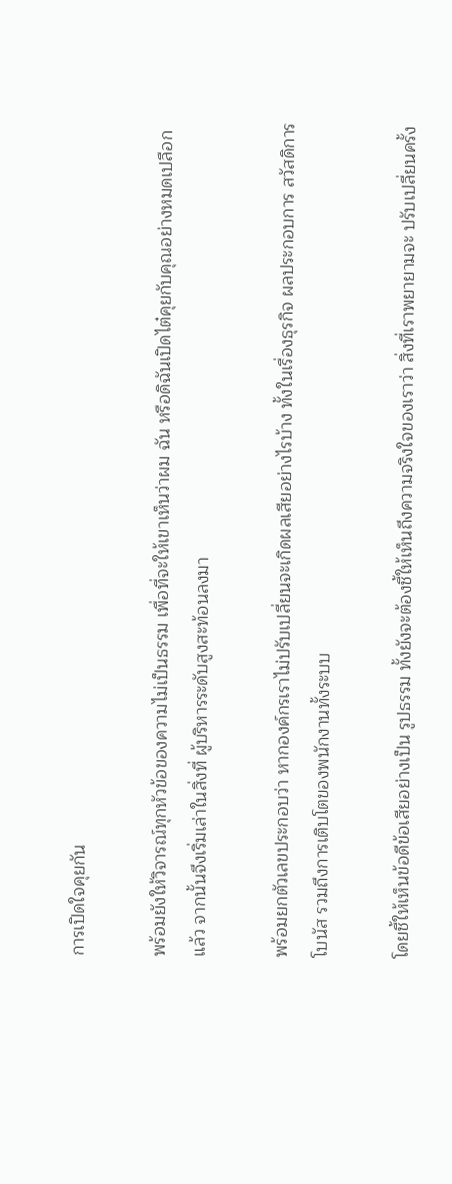การเปิดใจคุยกัน

พร้อมยังให้วิจารณ์ทุกหัวข้อของความไม่เป็นธรรม เพื่อที่จะให้เขาเห็นว่าผม ฉัน หรือดิฉันเปิดไต๋คุยกับคุณอย่างหมดเปลือกแล้ว จากนั้นจึงเริ่มเล่าในสิ่งที่ ผู้บริหารระดับสูงสะท้อนลงมา

พร้อมยกตัวเลขประกอบว่า หากองค์กรเราไม่ปรับเปลี่ยนจะเกิดผลเสียอย่างไรบ้าง ทั้งในเรื่องธุรกิจ ผลประกอบการ สวัสดิการ โบนัส รวมถึงการเติบโตของพนักงานทั้งระบบ

โดยชี้ให้เห็นข้อดีข้อเสียอย่างเป็น รูปธรรม ทั้งยังจะต้องชี้ให้เห็นถึงความจริงใจของเราว่า สิ่งที่เราพยายามจะ ปรับเปลี่ยนครั้ง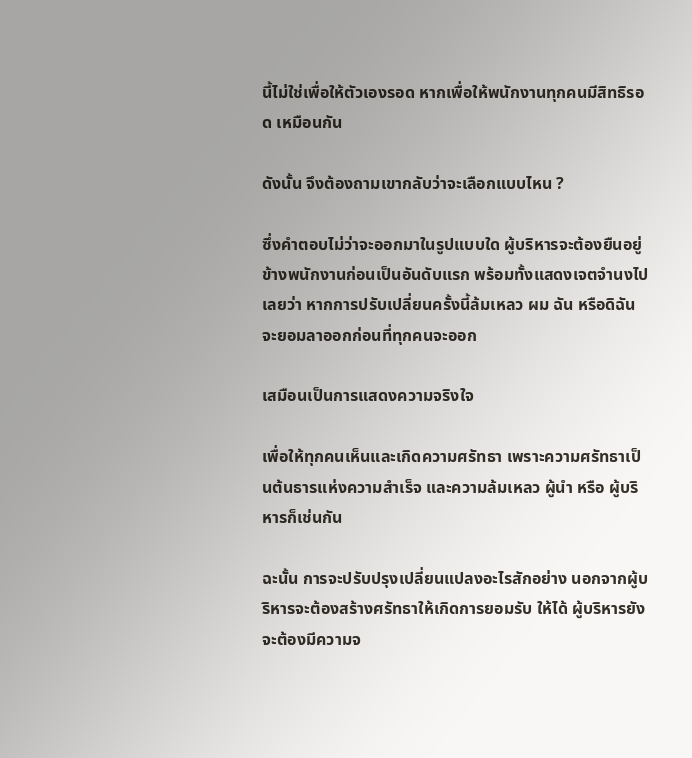นี้ไม่ใช่เพื่อให้ตัวเองรอด หากเพื่อให้พนักงานทุกคนมีสิทธิรอด เหมือนกัน

ดังนั้น จึงต้องถามเขากลับว่าจะเลือกแบบไหน ?

ซึ่งคำตอบไม่ว่าจะออกมาในรูปแบบใด ผู้บริหารจะต้องยืนอยู่ข้างพนักงานก่อนเป็นอันดับแรก พร้อมทั้งแสดงเจตจำนงไปเลยว่า หากการปรับเปลี่ยนครั้งนี้ล้มเหลว ผม ฉัน หรือดิฉันจะยอมลาออกก่อนที่ทุกคนจะออก

เสมือนเป็นการแสดงความจริงใจ

เพื่อให้ทุกคนเห็นและเกิดความศรัทธา เพราะความศรัทธาเป็นต้นธารแห่งความสำเร็จ และความล้มเหลว ผู้นำ หรือ ผู้บริหารก็เช่นกัน

ฉะนั้น การจะปรับปรุงเปลี่ยนแปลงอะไรสักอย่าง นอกจากผู้บริหารจะต้องสร้างศรัทธาให้เกิดการยอมรับ ให้ได้ ผู้บริหารยังจะต้องมีความจ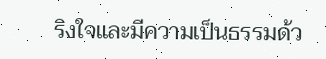ริงใจและมีความเป็นธรรมด้ว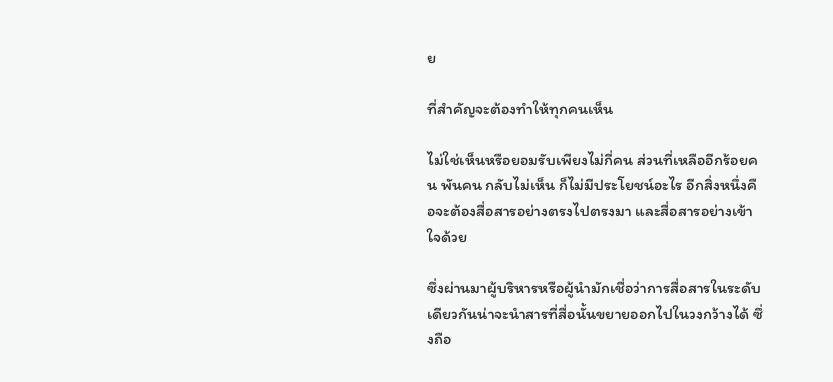ย

ที่สำคัญจะต้องทำให้ทุกคนเห็น

ไม่ใช่เห็นหรือยอมรับเพียงไม่กี่คน ส่วนที่เหลืออีกร้อยคน พันคน กลับไม่เห็น ก็ไม่มีประโยชน์อะไร อีกสิ่งหนึ่งคือจะต้องสื่อสารอย่างตรงไปตรงมา และสื่อสารอย่างเข้าใจด้วย

ซึ่งผ่านมาผู้บริหารหรือผู้นำมักเชื่อว่าการสื่อสารในระดับเดียวกันน่าจะนำสารที่สื่อนั้นขยายออกไปในวงกว้างได้ ซึ่งถือ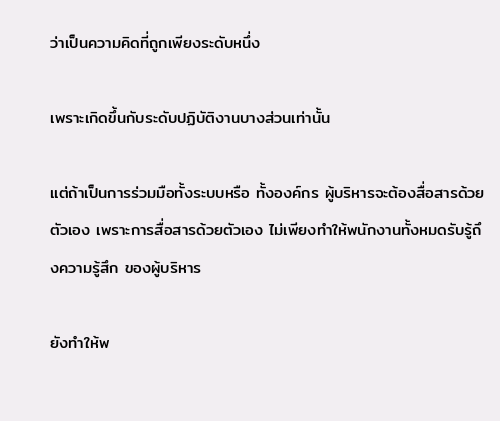ว่าเป็นความคิดที่ถูกเพียงระดับหนึ่ง

เพราะเกิดขึ้นกับระดับปฏิบัติงานบางส่วนเท่านั้น

แต่ถ้าเป็นการร่วมมือทั้งระบบหรือ ทั้งองค์กร ผู้บริหารจะต้องสื่อสารด้วยตัวเอง เพราะการสื่อสารด้วยตัวเอง ไม่เพียงทำให้พนักงานทั้งหมดรับรู้ถึงความรู้สึก ของผู้บริหาร

ยังทำให้พ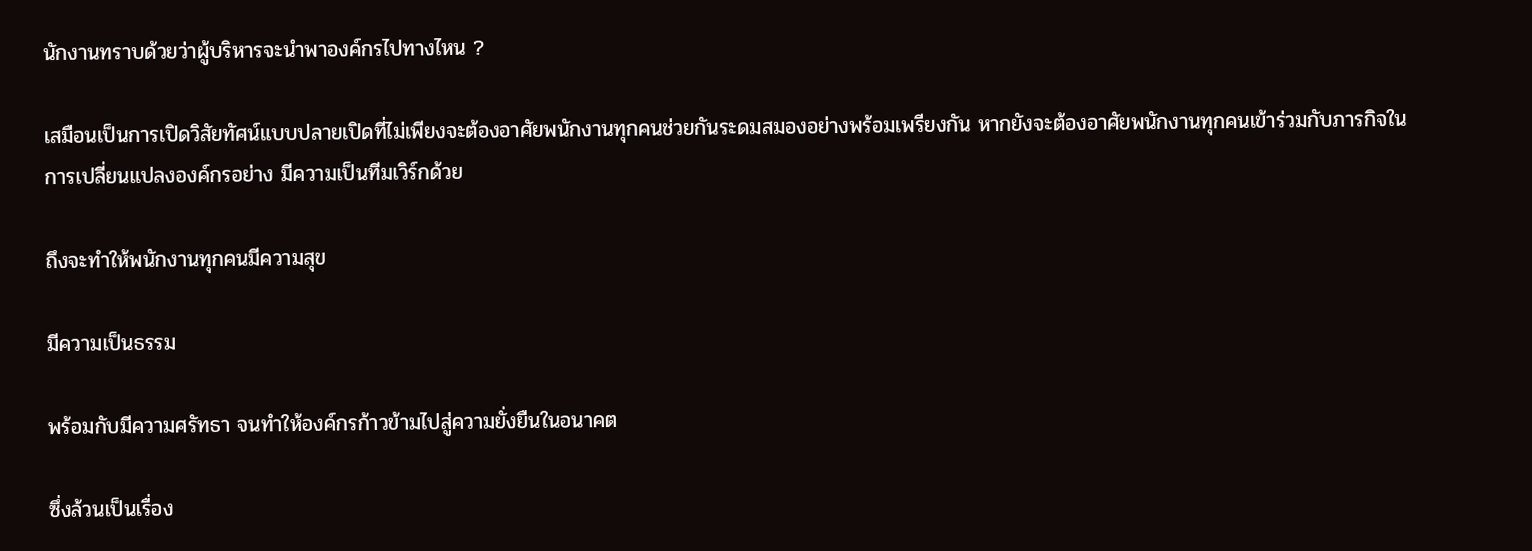นักงานทราบด้วยว่าผู้บริหารจะนำพาองค์กรไปทางไหน ?

เสมือนเป็นการเปิดวิสัยทัศน์แบบปลายเปิดที่ไม่เพียงจะต้องอาศัยพนักงานทุกคนช่วยกันระดมสมองอย่างพร้อมเพรียงกัน หากยังจะต้องอาศัยพนักงานทุกคนเข้าร่วมกับภารกิจในการเปลี่ยนแปลงองค์กรอย่าง มีความเป็นทีมเวิร์กด้วย

ถึงจะทำให้พนักงานทุกคนมีความสุข

มีความเป็นธรรม

พร้อมกับมีความศรัทธา จนทำให้องค์กรก้าวข้ามไปสู่ความยั่งยืนในอนาคต

ซึ่งล้วนเป็นเรื่อง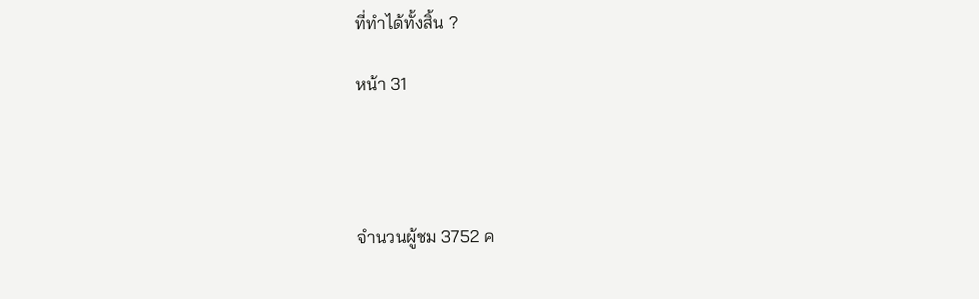ที่ทำได้ทั้งสิ้น ?

หน้า 31




จำนวนผู้ชม 3752 ค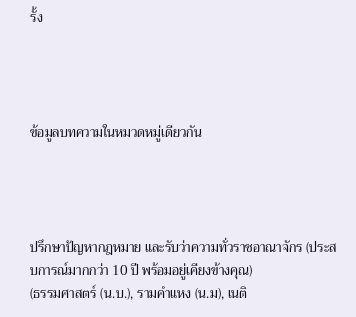รั้ง




ข้อมูลบทความในหมวดหมู่เดียวกัน




ปรึกษาปัญหากฎหมาย และรับว่าความทั่วราชอาณาจักร (ประสบการณ์มากกว่า 10 ปี พร้อมอยู่เคียงข้างคุณ)
(ธรรมศาสตร์ (น.บ.), รามคำแหง (น.ม), เนติ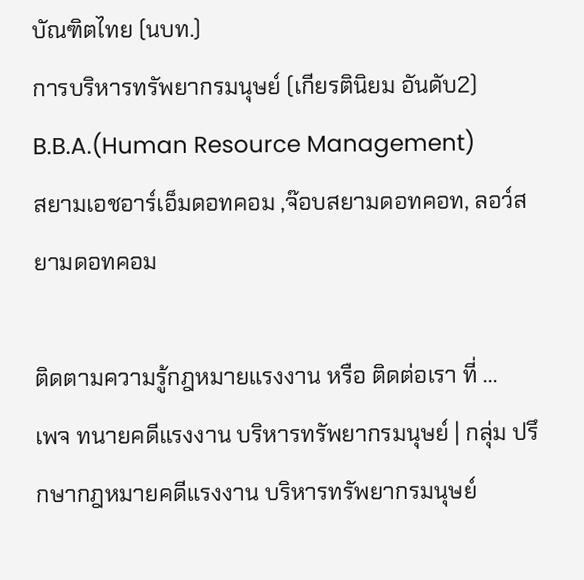บัณฑิตไทย (นบท.)
การบริหารทรัพยากรมนุษย์ (เกียรตินิยม อันดับ2) B.B.A.(Human Resource Management)
สยามเอชอาร์เอ็มดอทคอม ,จ๊อบสยามดอทคอท, ลอว์สยามดอทคอม

ติดตามความรู้กฎหมายแรงงาน หรือ ติดต่อเรา ที่ ...
เพจ ทนายคดีแรงงาน บริหารทรัพยากรมนุษย์ | กลุ่ม ปรึกษากฎหมายคดีแรงงาน บริหารทรัพยากรมนุษย์